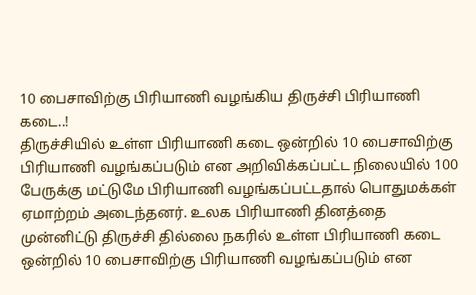10 பைசாவிற்கு பிரியாணி வழங்கிய திருச்சி பிரியாணி கடை..!
திருச்சியில் உள்ள பிரியாணி கடை ஒன்றில் 10 பைசாவிற்கு பிரியாணி வழங்கப்படும் என அறிவிக்கப்பட்ட நிலையில் 100 பேருக்கு மட்டுமே பிரியாணி வழங்கப்பட்டதால் பொதுமக்கள் ஏமாற்றம் அடைந்தனர். உலக பிரியாணி தினத்தை முன்னிட்டு திருச்சி தில்லை நகரில் உள்ள பிரியாணி கடை ஒன்றில் 10 பைசாவிற்கு பிரியாணி வழங்கப்படும் என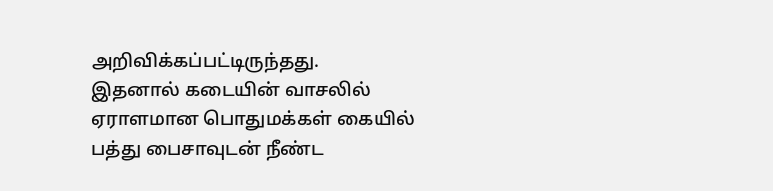அறிவிக்கப்பட்டிருந்தது.
இதனால் கடையின் வாசலில் ஏராளமான பொதுமக்கள் கையில் பத்து பைசாவுடன் நீண்ட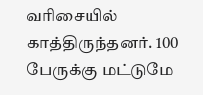வரிசையில் காத்திருந்தனர். 100 பேருக்கு மட்டுமே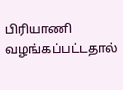பிரியாணி வழங்கப்பட்டதால்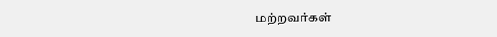மற்றவர்கள்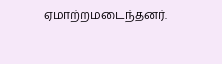ஏமாற்றமடைந்தனர்.